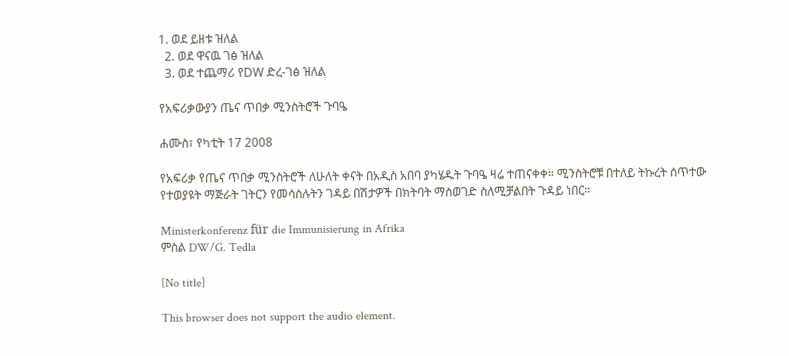1. ወደ ይዘቱ ዝለል
  2. ወደ ዋናዉ ገፅ ዝለል
  3. ወደ ተጨማሪ የDW ድረ-ገፅ ዝለል

የአፍሪቃውያን ጤና ጥበቃ ሚንስትሮች ጉባዔ

ሐሙስ፣ የካቲት 17 2008

የአፍሪቃ የጤና ጥበቃ ሚንስትሮች ለሁለት ቀናት በአዲስ አበባ ያካሄዱት ጉባዔ ዛሬ ተጠናቀቀ። ሚንስትሮቹ በተለይ ትኩረት ሰጥተው የተወያዩት ማጅራት ገትርን የመሳሰሉትን ገዳይ በሽታዎች በክትባት ማስወገድ ስለሚቻልበት ጉዳይ ነበር።

Ministerkonferenz für die Immunisierung in Afrika
ምስል DW/G. Tedla

[No title]

This browser does not support the audio element.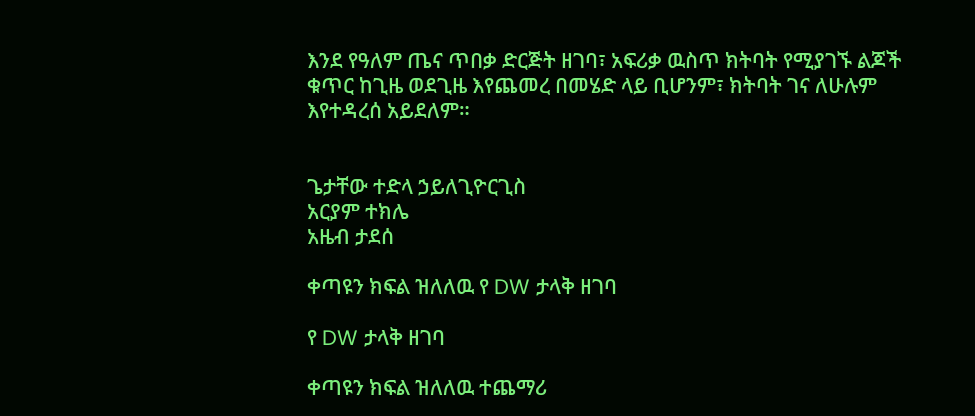እንደ የዓለም ጤና ጥበቃ ድርጅት ዘገባ፣ አፍሪቃ ዉስጥ ክትባት የሚያገኙ ልጆች ቁጥር ከጊዜ ወደጊዜ እየጨመረ በመሄድ ላይ ቢሆንም፣ ክትባት ገና ለሁሉም እየተዳረሰ አይደለም።


ጌታቸው ተድላ ኃይለጊዮርጊስ
አርያም ተክሌ
አዜብ ታደሰ

ቀጣዩን ክፍል ዝለለዉ የ DW ታላቅ ዘገባ

የ DW ታላቅ ዘገባ

ቀጣዩን ክፍል ዝለለዉ ተጨማሪ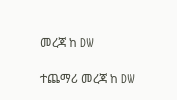መረጃ ከ DW

ተጨማሪ መረጃ ከ DW